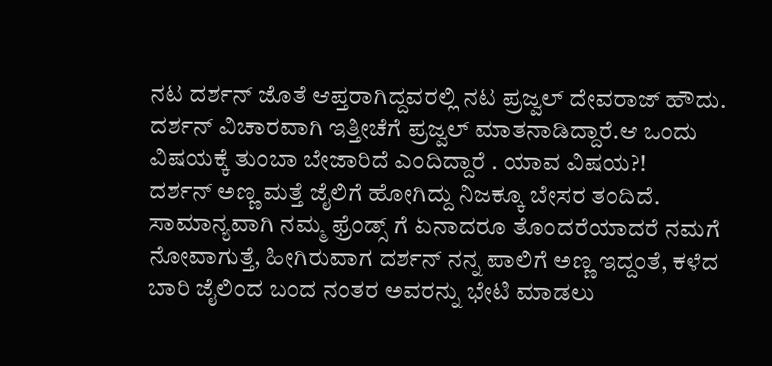ನಟ ದರ್ಶನ್ ಜೊತೆ ಆಪ್ತರಾಗಿದ್ದವರಲ್ಲಿ ನಟ ಪ್ರಜ್ವಲ್ ದೇವರಾಜ್ ಹೌದು. ದರ್ಶನ್ ವಿಚಾರವಾಗಿ ಇತ್ತೀಚೆಗೆ ಪ್ರಜ್ವಲ್ ಮಾತನಾಡಿದ್ದಾರೆ.ಆ ಒಂದು ವಿಷಯಕ್ಕೆ ತುಂಬಾ ಬೇಜಾರಿದೆ ಎಂದಿದ್ದಾರೆ . ಯಾವ ವಿಷಯ?!
ದರ್ಶನ್ ಅಣ್ಣ ಮತ್ತೆ ಜೈಲಿಗೆ ಹೋಗಿದ್ದು ನಿಜಕ್ಕೂ ಬೇಸರ ತಂದಿದೆ. ಸಾಮಾನ್ಯವಾಗಿ ನಮ್ಮ ಫ್ರೆಂಡ್ಸ್ ಗೆ ಏನಾದರೂ ತೊಂದರೆಯಾದರೆ ನಮಗೆ ನೋವಾಗುತ್ತೆ, ಹೀಗಿರುವಾಗ ದರ್ಶನ್ ನನ್ನ ಪಾಲಿಗೆ ಅಣ್ಣ ಇದ್ದಂತೆ, ಕಳೆದ ಬಾರಿ ಜೈಲಿಂದ ಬಂದ ನಂತರ ಅವರನ್ನು ಭೇಟಿ ಮಾಡಲು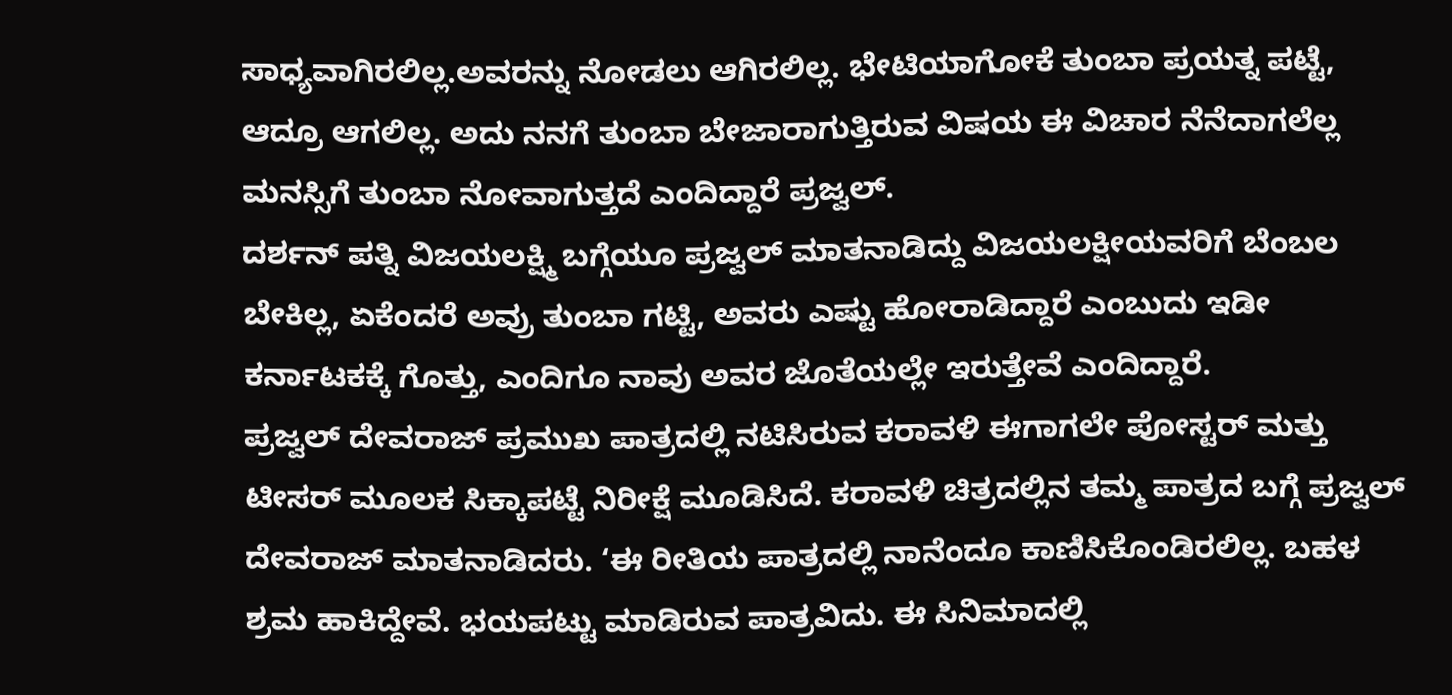ಸಾಧ್ಯವಾಗಿರಲಿಲ್ಲ.ಅವರನ್ನು ನೋಡಲು ಆಗಿರಲಿಲ್ಲ. ಭೇಟಿಯಾಗೋಕೆ ತುಂಬಾ ಪ್ರಯತ್ನ ಪಟ್ಟೆ, ಆದ್ರೂ ಆಗಲಿಲ್ಲ. ಅದು ನನಗೆ ತುಂಬಾ ಬೇಜಾರಾಗುತ್ತಿರುವ ವಿಷಯ ಈ ವಿಚಾರ ನೆನೆದಾಗಲೆಲ್ಲ ಮನಸ್ಸಿಗೆ ತುಂಬಾ ನೋವಾಗುತ್ತದೆ ಎಂದಿದ್ದಾರೆ ಪ್ರಜ್ವಲ್.
ದರ್ಶನ್ ಪತ್ನಿ ವಿಜಯಲಕ್ಷ್ಮಿ ಬಗ್ಗೆಯೂ ಪ್ರಜ್ವಲ್ ಮಾತನಾಡಿದ್ದು ವಿಜಯಲಕ್ಷೀಯವರಿಗೆ ಬೆಂಬಲ ಬೇಕಿಲ್ಲ, ಏಕೆಂದರೆ ಅವ್ರು ತುಂಬಾ ಗಟ್ಟಿ, ಅವರು ಎಷ್ಟು ಹೋರಾಡಿದ್ದಾರೆ ಎಂಬುದು ಇಡೀ ಕರ್ನಾಟಕಕ್ಕೆ ಗೊತ್ತು, ಎಂದಿಗೂ ನಾವು ಅವರ ಜೊತೆಯಲ್ಲೇ ಇರುತ್ತೇವೆ ಎಂದಿದ್ದಾರೆ.
ಪ್ರಜ್ವಲ್ ದೇವರಾಜ್ ಪ್ರಮುಖ ಪಾತ್ರದಲ್ಲಿ ನಟಿಸಿರುವ ಕರಾವಳಿ ಈಗಾಗಲೇ ಪೋಸ್ಟರ್ ಮತ್ತು ಟೀಸರ್ ಮೂಲಕ ಸಿಕ್ಕಾಪಟ್ಟೆ ನಿರೀಕ್ಷೆ ಮೂಡಿಸಿದೆ. ಕರಾವಳಿ ಚಿತ್ರದಲ್ಲಿನ ತಮ್ಮ ಪಾತ್ರದ ಬಗ್ಗೆ ಪ್ರಜ್ವಲ್ ದೇವರಾಜ್ ಮಾತನಾಡಿದರು. ‘ಈ ರೀತಿಯ ಪಾತ್ರದಲ್ಲಿ ನಾನೆಂದೂ ಕಾಣಿಸಿಕೊಂಡಿರಲಿಲ್ಲ. ಬಹಳ ಶ್ರಮ ಹಾಕಿದ್ದೇವೆ. ಭಯಪಟ್ಟು ಮಾಡಿರುವ ಪಾತ್ರವಿದು. ಈ ಸಿನಿಮಾದಲ್ಲಿ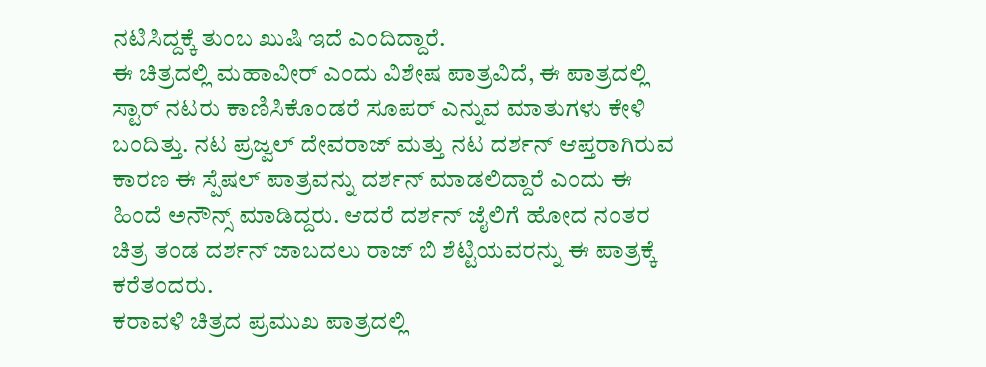ನಟಿಸಿದ್ದಕ್ಕೆ ತುಂಬ ಖುಷಿ ಇದೆ ಎಂದಿದ್ದಾರೆ.
ಈ ಚಿತ್ರದಲ್ಲಿ ಮಹಾವೀರ್ ಎಂದು ವಿಶೇಷ ಪಾತ್ರವಿದೆ, ಈ ಪಾತ್ರದಲ್ಲಿ ಸ್ಟಾರ್ ನಟರು ಕಾಣಿಸಿಕೊಂಡರೆ ಸೂಪರ್ ಎನ್ನುವ ಮಾತುಗಳು ಕೇಳಿ ಬಂದಿತ್ತು. ನಟ ಪ್ರಜ್ವಲ್ ದೇವರಾಜ್ ಮತ್ತು ನಟ ದರ್ಶನ್ ಆಪ್ತರಾಗಿರುವ ಕಾರಣ ಈ ಸ್ಪೆಷಲ್ ಪಾತ್ರವನ್ನು ದರ್ಶನ್ ಮಾಡಲಿದ್ದಾರೆ ಎಂದು ಈ ಹಿಂದೆ ಅನೌನ್ಸ್ ಮಾಡಿದ್ದರು. ಆದರೆ ದರ್ಶನ್ ಜೈಲಿಗೆ ಹೋದ ನಂತರ ಚಿತ್ರ ತಂಡ ದರ್ಶನ್ ಜಾಬದಲು ರಾಜ್ ಬಿ ಶೆಟ್ಟಿಯವರನ್ನು ಈ ಪಾತ್ರಕ್ಕೆ ಕರೆತಂದರು.
ಕರಾವಳಿ ಚಿತ್ರದ ಪ್ರಮುಖ ಪಾತ್ರದಲ್ಲಿ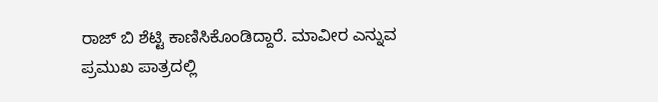ರಾಜ್ ಬಿ ಶೆಟ್ಟಿ ಕಾಣಿಸಿಕೊಂಡಿದ್ದಾರೆ. ಮಾವೀರ ಎನ್ನುವ ಪ್ರಮುಖ ಪಾತ್ರದಲ್ಲಿ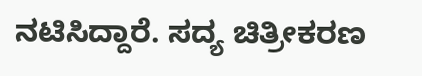ನಟಿಸಿದ್ದಾರೆ. ಸದ್ಯ ಚಿತ್ರೀಕರಣ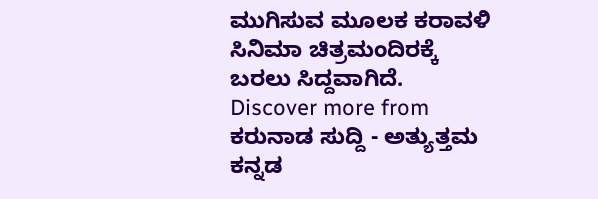ಮುಗಿಸುವ ಮೂಲಕ ಕರಾವಳಿ ಸಿನಿಮಾ ಚಿತ್ರಮಂದಿರಕ್ಕೆ ಬರಲು ಸಿದ್ದವಾಗಿದೆ.
Discover more from ಕರುನಾಡ ಸುದ್ದಿ - ಅತ್ಯುತ್ತಮ ಕನ್ನಡ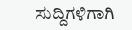ಸುದ್ದಿಗಳಿಗಾಗಿ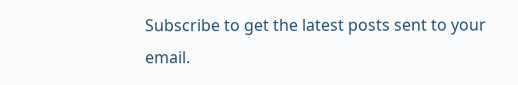Subscribe to get the latest posts sent to your email.